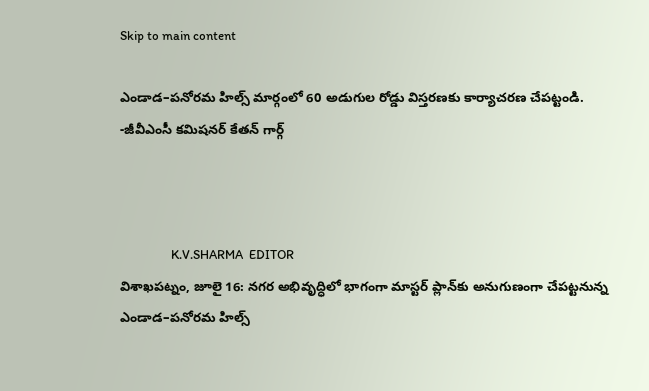Skip to main content

ఎండాడ–పనోరమ హిల్స్ మార్గంలో 60 అడుగుల రోడ్డు విస్తరణకు కార్యాచరణ చేపట్టండి. -జీవీఎంసీ కమిషనర్ కేతన్ గార్గ్



                 K.V.SHARMA  EDITOR
విశాఖపట్నం, జూలై 16: నగర అభివృద్ధిలో భాగంగా మాస్టర్ ప్లాన్‌కు అనుగుణంగా చేపట్టనున్న ఎండాడ–పనోరమ హిల్స్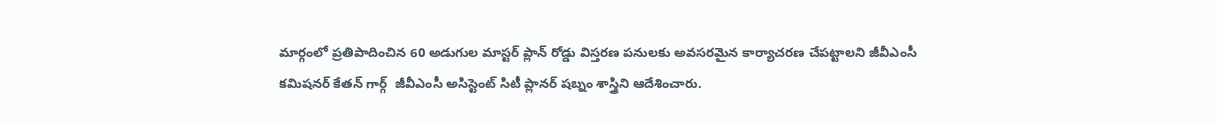మార్గంలో ప్రతిపాదించిన 60 అడుగుల మాస్టర్ ప్లాన్ రోడ్డు విస్తరణ పనులకు అవసరమైన కార్యాచరణ చేపట్టాలని జీవీఎంసీ కమిషనర్ కేతన్ గార్గ్  జీవీఎంసీ అసిస్టెంట్ సిటీ ప్లానర్ షబ్నం శాస్త్రిని ఆదేశించారు.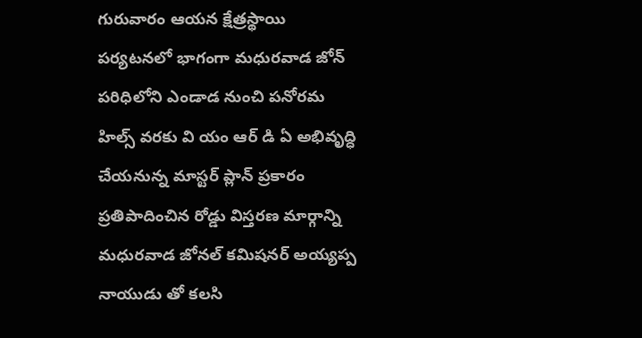గురువారం ఆయన క్షేత్రస్థాయి పర్యటనలో భాగంగా మధురవాడ జోన్ పరిధిలోని ఎండాడ నుంచి పనోరమ హిల్స్ వరకు వి యం ఆర్ డి ఏ అభివృద్ధి చేయనున్న మాస్టర్ ప్లాన్ ప్రకారం ప్రతిపాదించిన రోడ్డు విస్తరణ మార్గాన్ని మధురవాడ జోనల్ కమిషనర్ అయ్యప్ప నాయుడు తో కలసి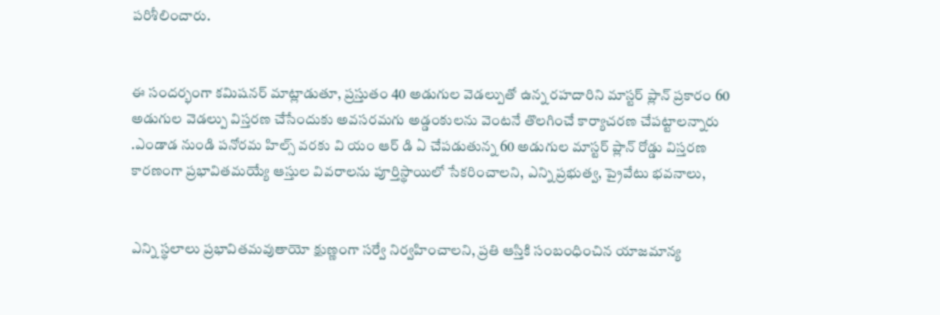పరిశీలించారు.


ఈ సందర్భంగా కమిషనర్ మాట్లాడుతూ, ప్రస్తుతం 40 అడుగుల వెడల్పుతో ఉన్న రహదారిని మాస్టర్ ప్లాన్ ప్రకారం 60 అడుగుల వెడల్పు విస్తరణ చేసేందుకు అవసరమగు అడ్డంకులను వెంటనే తొలగించే కార్యాచరణ చేపట్టాలన్నారు .ఎండాడ నుండి పనోరమ హిల్స్ వరకు వి యం ఆర్ డి ఏ చేపడుతున్న 60 అడుగుల మాస్టర్ ప్లాన్ రోడ్డు విస్తరణ కారణంగా ప్రభావితమయ్యే ఆస్తుల వివరాలను పూర్తిస్థాయిలో సేకరించాలని, ఎన్ని ప్రభుత్వ, ప్రైవేటు భవనాలు,


ఎన్ని స్థలాలు ప్రభావితమవుతాయో క్షుణ్ణంగా సర్వే నిర్వహించాలని, ప్రతి ఆస్తికి సంబంధించిన యాజమాన్య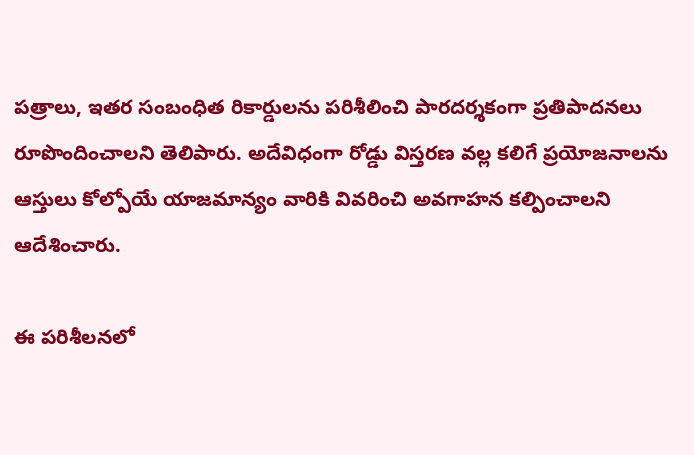పత్రాలు, ఇతర సంబంధిత రికార్డులను పరిశీలించి పారదర్శకంగా ప్రతిపాదనలు రూపొందించాలని తెలిపారు. అదేవిధంగా రోడ్డు విస్తరణ వల్ల కలిగే ప్రయోజనాలను ఆస్తులు కోల్పోయే యాజమాన్యం వారికి వివరించి అవగాహన కల్పించాలని ఆదేశించారు.

ఈ పరిశీలనలో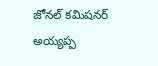జోనల్ కమిషనర్ అయ్యప్ప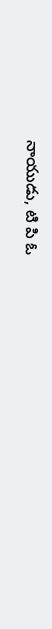నాయుడు, టి పి ఓ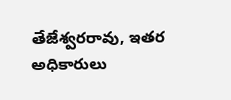తేజేశ్వరరావు, ఇతర అధికారులు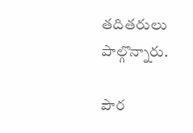తదితరులు పాల్గొన్నారు.

పౌర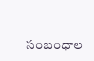సంబంధాల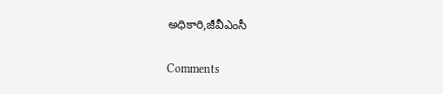అధికారి,జీవీఎంసీ

Comments